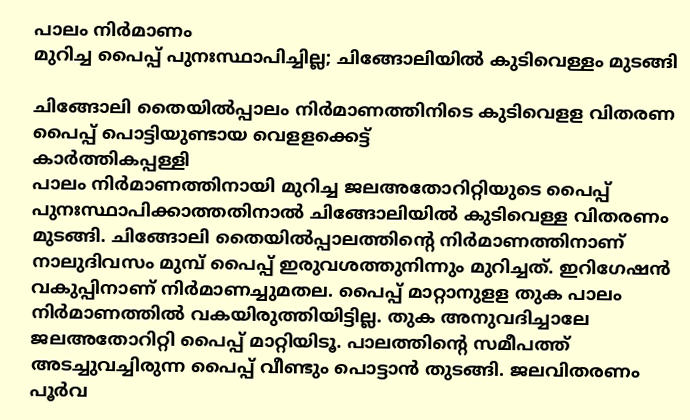പാലം നിർമാണം
മുറിച്ച പൈപ്പ് പുനഃസ്ഥാപിച്ചില്ല; ചിങ്ങോലിയിൽ കുടിവെള്ളം മുടങ്ങി

ചിങ്ങോലി തൈയിൽപ്പാലം നിർമാണത്തിനിടെ കുടിവെളള വിതരണ പൈപ്പ് പൊട്ടിയുണ്ടായ വെളളക്കെട്ട്
കാർത്തികപ്പള്ളി
പാലം നിർമാണത്തിനായി മുറിച്ച ജലഅതോറിറ്റിയുടെ പൈപ്പ് പുനഃസ്ഥാപിക്കാത്തതിനാൽ ചിങ്ങോലിയിൽ കുടിവെള്ള വിതരണം മുടങ്ങി. ചിങ്ങോലി തൈയിൽപ്പാലത്തിന്റെ നിർമാണത്തിനാണ് നാലുദിവസം മുമ്പ് പൈപ്പ് ഇരുവശത്തുനിന്നും മുറിച്ചത്. ഇറിഗേഷൻ വകുപ്പിനാണ് നിർമാണച്ചുമതല. പൈപ്പ് മാറ്റാനുളള തുക പാലം നിർമാണത്തിൽ വകയിരുത്തിയിട്ടില്ല. തുക അനുവദിച്ചാലേ ജലഅതോറിറ്റി പൈപ്പ് മാറ്റിയിടൂ. പാലത്തിന്റെ സമീപത്ത് അടച്ചുവച്ചിരുന്ന പൈപ്പ് വീണ്ടും പൊട്ടാൻ തുടങ്ങി. ജലവിതരണം പൂർവ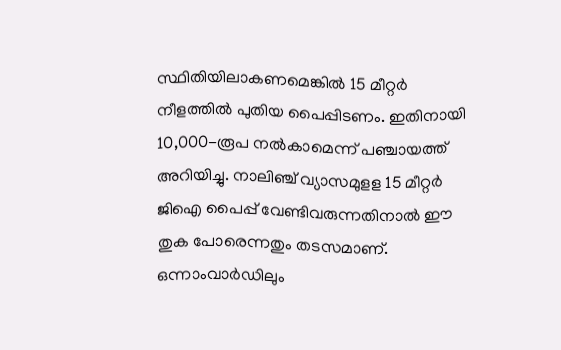സ്ഥിതിയിലാകണമെങ്കിൽ 15 മീറ്റർ നീളത്തിൽ പുതിയ പൈപ്പിടണം. ഇതിനായി 10,000-രൂപ നൽകാമെന്ന് പഞ്ചായത്ത് അറിയിച്ചു. നാലിഞ്ച് വ്യാസമുളള 15 മീറ്റർ ജിഐ പൈപ്പ് വേണ്ടിവരുന്നതിനാൽ ഈ തുക പോരെന്നതും തടസമാണ്. ഒന്നാംവാർഡിലും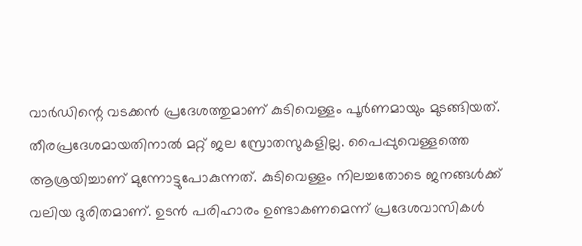വാർഡിന്റെ വടക്കൻ പ്രദേശത്തുമാണ് കുടിവെള്ളം പൂർണമായും മുടങ്ങിയത്. തീരപ്രദേശമായതിനാൽ മറ്റ് ജല സ്രോതസുകളില്ല. പൈപ്പുവെള്ളത്തെ ആശ്രയിച്ചാണ് മുന്നോട്ടുപോകുന്നത്. കുടിവെള്ളം നിലച്ചതോടെ ജനങ്ങൾക്ക് വലിയ ദുരിതമാണ്. ഉടൻ പരിഹാരം ഉണ്ടാകണമെന്ന് പ്രദേശവാസികൾ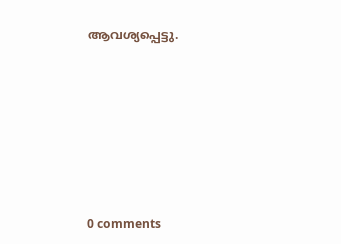ആവശ്യപ്പെട്ടു.










0 comments